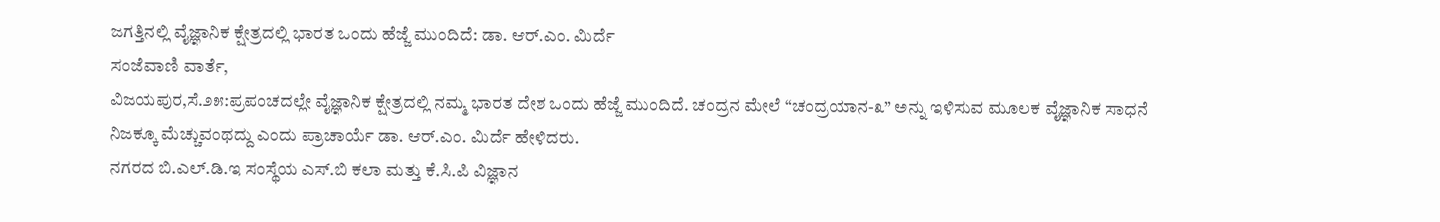ಜಗತ್ತಿನಲ್ಲಿ ವೈಜ್ಞಾನಿಕ ಕ್ಷೇತ್ರದಲ್ಲಿ ಭಾರತ ಒಂದು ಹೆಜ್ಜೆ ಮುಂದಿದೆ: ಡಾ. ಆರ್.ಎಂ. ಮಿರ್ದೆ
ಸಂಜೆವಾಣಿ ವಾರ್ತೆ,
ವಿಜಯಪುರ,ಸೆ.೨೫:ಪ್ರಪಂಚದಲ್ಲೇ ವೈಜ್ಞಾನಿಕ ಕ್ಷೇತ್ರದಲ್ಲಿ ನಮ್ಮ ಭಾರತ ದೇಶ ಒಂದು ಹೆಜ್ಜೆ ಮುಂದಿದೆ. ಚಂದ್ರನ ಮೇಲೆ “ಚಂದ್ರಯಾನ-೩” ಅನ್ನು ಇಳಿಸುವ ಮೂಲಕ ವೈಜ್ಞಾನಿಕ ಸಾಧನೆ ನಿಜಕ್ಕೂ ಮೆಚ್ಚುವಂಥದ್ದು ಎಂದು ಪ್ರಾಚಾರ್ಯೆ ಡಾ. ಆರ್.ಎಂ. ಮಿರ್ದೆ ಹೇಳಿದರು.
ನಗರದ ಬಿ.ಎಲ್.ಡಿ.ಇ ಸಂಸ್ಥೆಯ ಎಸ್.ಬಿ ಕಲಾ ಮತ್ತು ಕೆ.ಸಿ.ಪಿ ವಿಜ್ಞಾನ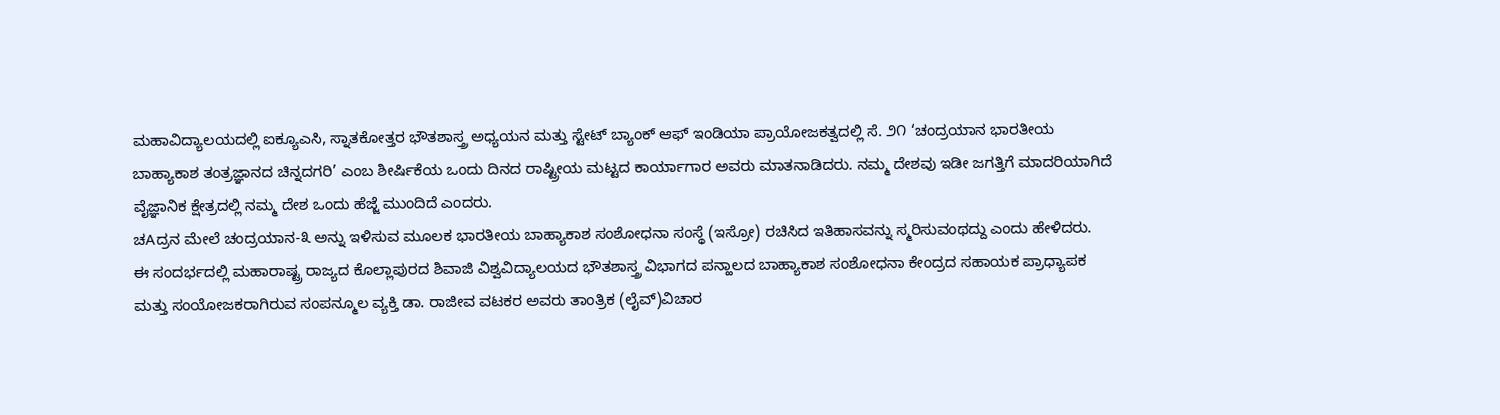ಮಹಾವಿದ್ಯಾಲಯದಲ್ಲಿ ಐಕ್ಯೂಎಸಿ, ಸ್ನಾತಕೋತ್ತರ ಭೌತಶಾಸ್ತ್ರ ಅಧ್ಯಯನ ಮತ್ತು ಸ್ಟೇಟ್ ಬ್ಯಾಂಕ್ ಆಫ್ ಇಂಡಿಯಾ ಪ್ರಾಯೋಜಕತ್ವದಲ್ಲಿ ಸೆ. ೨೧ ‘ಚಂದ್ರಯಾನ ಭಾರತೀಯ ಬಾಹ್ಯಾಕಾಶ ತಂತ್ರಜ್ಞಾನದ ಚಿನ್ನದಗರಿ’ ಎಂಬ ಶೀರ್ಷಿಕೆಯ ಒಂದು ದಿನದ ರಾಷ್ಟ್ರೀಯ ಮಟ್ಟದ ಕಾರ್ಯಾಗಾರ ಅವರು ಮಾತನಾಡಿದರು. ನಮ್ಮ ದೇಶವು ಇಡೀ ಜಗತ್ತಿಗೆ ಮಾದರಿಯಾಗಿದೆ ವೈಜ್ಞಾನಿಕ ಕ್ಷೇತ್ರದಲ್ಲಿ ನಮ್ಮ ದೇಶ ಒಂದು ಹೆಜ್ಜೆ ಮುಂದಿದೆ ಎಂದರು.
ಚAದ್ರನ ಮೇಲೆ ಚಂದ್ರಯಾನ-೩ ಅನ್ನು ಇಳಿಸುವ ಮೂಲಕ ಭಾರತೀಯ ಬಾಹ್ಯಾಕಾಶ ಸಂಶೋಧನಾ ಸಂಸ್ಥೆ (ಇಸ್ರೋ) ರಚಿಸಿದ ಇತಿಹಾಸವನ್ನು ಸ್ಮರಿಸುವಂಥದ್ದು ಎಂದು ಹೇಳಿದರು.
ಈ ಸಂದರ್ಭದಲ್ಲಿ ಮಹಾರಾಷ್ಟ್ರ ರಾಜ್ಯದ ಕೊಲ್ಲಾಪುರದ ಶಿವಾಜಿ ವಿಶ್ವವಿದ್ಯಾಲಯದ ಭೌತಶಾಸ್ತ್ರ ವಿಭಾಗದ ಪನ್ಹಾಲದ ಬಾಹ್ಯಾಕಾಶ ಸಂಶೋಧನಾ ಕೇಂದ್ರದ ಸಹಾಯಕ ಪ್ರಾಧ್ಯಾಪಕ ಮತ್ತು ಸಂಯೋಜಕರಾಗಿರುವ ಸಂಪನ್ಮೂಲ ವ್ಯಕ್ತಿ ಡಾ. ರಾಜೀವ ವಟಕರ ಅವರು ತಾಂತ್ರಿಕ (ಲೈವ್)ವಿಚಾರ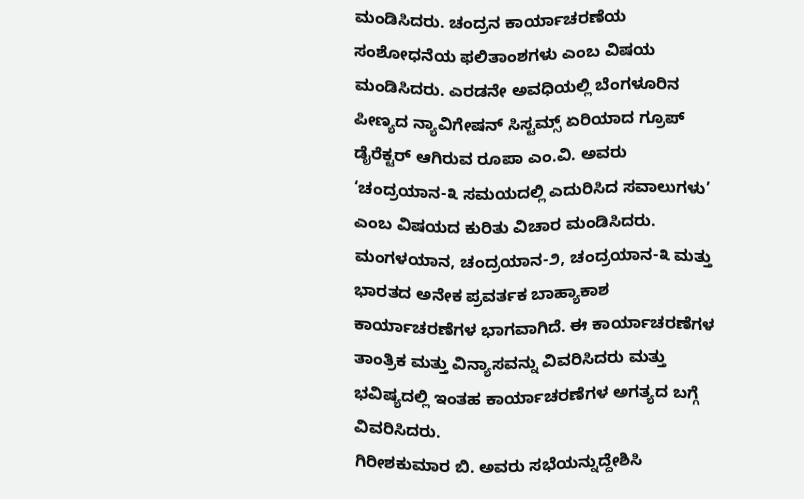ಮಂಡಿಸಿದರು. ಚಂದ್ರನ ಕಾರ್ಯಾಚರಣೆಯ ಸಂಶೋಧನೆಯ ಫಲಿತಾಂಶಗಳು ಎಂಬ ವಿಷಯ ಮಂಡಿಸಿದರು. ಎರಡನೇ ಅವಧಿಯಲ್ಲಿ ಬೆಂಗಳೂರಿನ ಪೀಣ್ಯದ ನ್ಯಾವಿಗೇಷನ್ ಸಿಸ್ಟಮ್ಸ್ ಏರಿಯಾದ ಗ್ರೂಪ್ ಡೈರೆಕ್ಟರ್ ಆಗಿರುವ ರೂಪಾ ಎಂ.ವಿ. ಅವರು ‘ಚಂದ್ರಯಾನ-೩ ಸಮಯದಲ್ಲಿ ಎದುರಿಸಿದ ಸವಾಲುಗಳು’ ಎಂಬ ವಿಷಯದ ಕುರಿತು ವಿಚಾರ ಮಂಡಿಸಿದರು.
ಮಂಗಳಯಾನ, ಚಂದ್ರಯಾನ-೨, ಚಂದ್ರಯಾನ-೩ ಮತ್ತು ಭಾರತದ ಅನೇಕ ಪ್ರವರ್ತಕ ಬಾಹ್ಯಾಕಾಶ ಕಾರ್ಯಾಚರಣೆಗಳ ಭಾಗವಾಗಿದೆ. ಈ ಕಾರ್ಯಾಚರಣೆಗಳ ತಾಂತ್ರಿಕ ಮತ್ತು ವಿನ್ಯಾಸವನ್ನು ವಿವರಿಸಿದರು ಮತ್ತು ಭವಿಷ್ಯದಲ್ಲಿ ಇಂತಹ ಕಾರ್ಯಾಚರಣೆಗಳ ಅಗತ್ಯದ ಬಗ್ಗೆ ವಿವರಿಸಿದರು.
ಗಿರೀಶಕುಮಾರ ಬಿ. ಅವರು ಸಭೆಯನ್ನುದ್ದೇಶಿಸಿ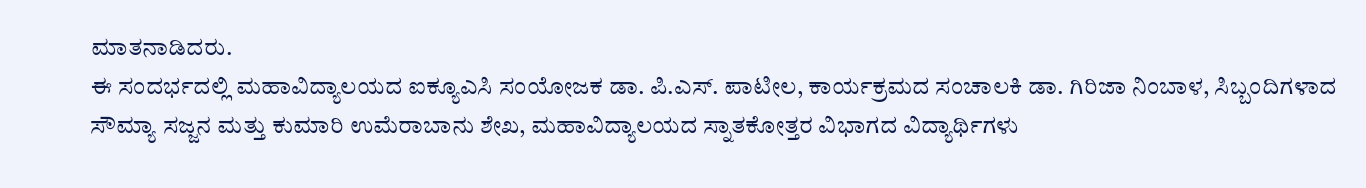ಮಾತನಾಡಿದರು.
ಈ ಸಂದರ್ಭದಲ್ಲಿ ಮಹಾವಿದ್ಯಾಲಯದ ಐಕ್ಯೂಎಸಿ ಸಂಯೋಜಕ ಡಾ. ಪಿ.ಎಸ್. ಪಾಟೀಲ, ಕಾರ್ಯಕ್ರಮದ ಸಂಚಾಲಕಿ ಡಾ. ಗಿರಿಜಾ ನಿಂಬಾಳ, ಸಿಬ್ಬಂದಿಗಳಾದ ಸೌಮ್ಯಾ ಸಜ್ಜನ ಮತ್ತು ಕುಮಾರಿ ಉಮೆರಾಬಾನು ಶೇಖ, ಮಹಾವಿದ್ಯಾಲಯದ ಸ್ನಾತಕೋತ್ತರ ವಿಭಾಗದ ವಿದ್ಯಾರ್ಥಿಗಳು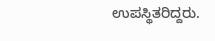ಉಪಸ್ಥಿತರಿದ್ದರು.